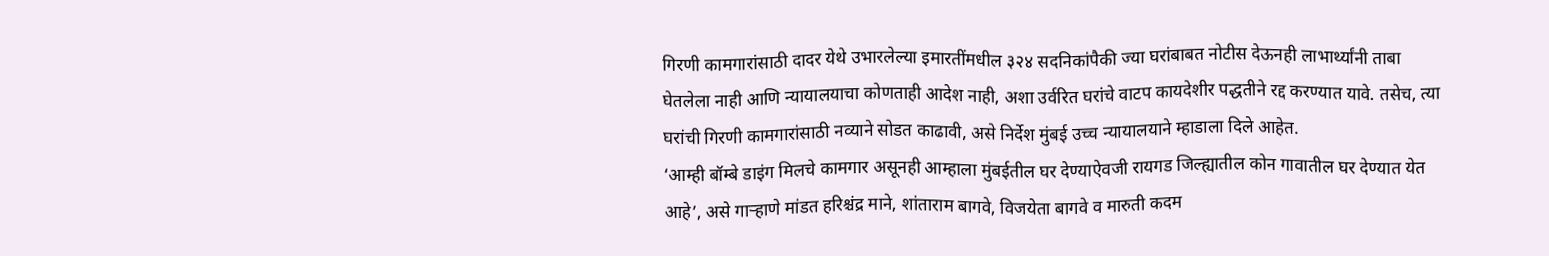गिरणी कामगारांसाठी दादर येथे उभारलेल्या इमारतींमधील ३२४ सदनिकांपैकी ज्या घरांबाबत नोटीस देऊनही लाभार्थ्यांनी ताबा घेतलेला नाही आणि न्यायालयाचा कोणताही आदेश नाही, अशा उर्वरित घरांचे वाटप कायदेशीर पद्धतीने रद्द करण्यात यावे. तसेच, त्या घरांची गिरणी कामगारांसाठी नव्याने सोडत काढावी, असे निर्देश मुंबई उच्च न्यायालयाने म्हाडाला दिले आहेत.
‘आम्ही बॉम्बे डाइंग मिलचे कामगार असूनही आम्हाला मुंबईतील घर देण्याऐवजी रायगड जिल्ह्यातील कोन गावातील घर देण्यात येत आहे’, असे गाऱ्हाणे मांडत हरिश्चंद्र माने, शांताराम बागवे, विजयेता बागवे व मारुती कदम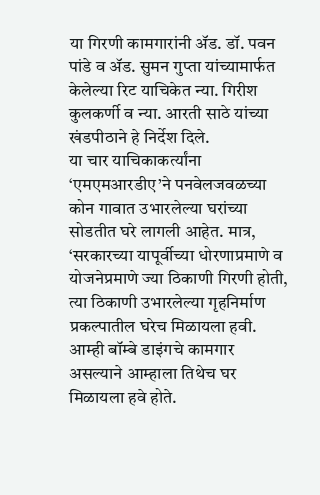या गिरणी कामगारांनी ॲड. डॉ. पवन पांडे व ॲड. सुमन गुप्ता यांच्यामार्फत केलेल्या रिट याचिकेत न्या. गिरीश कुलकर्णी व न्या. आरती साठे यांच्या खंडपीठाने हे निर्देश दिले.
या चार याचिकाकर्त्यांना ‘एमएमआरडीए’ने पनवेलजवळच्या कोन गावात उभारलेल्या घरांच्या सोडतीत घरे लागली आहेत. मात्र, ‘सरकारच्या यापूर्वीच्या धोरणाप्रमाणे व योजनेप्रमाणे ज्या ठिकाणी गिरणी होती, त्या ठिकाणी उभारलेल्या गृहनिर्माण प्रकल्पातील घरेच मिळायला हवी. आम्ही बॉम्बे डाइंगचे कामगार असल्याने आम्हाला तिथेच घर मिळायला हवे होते.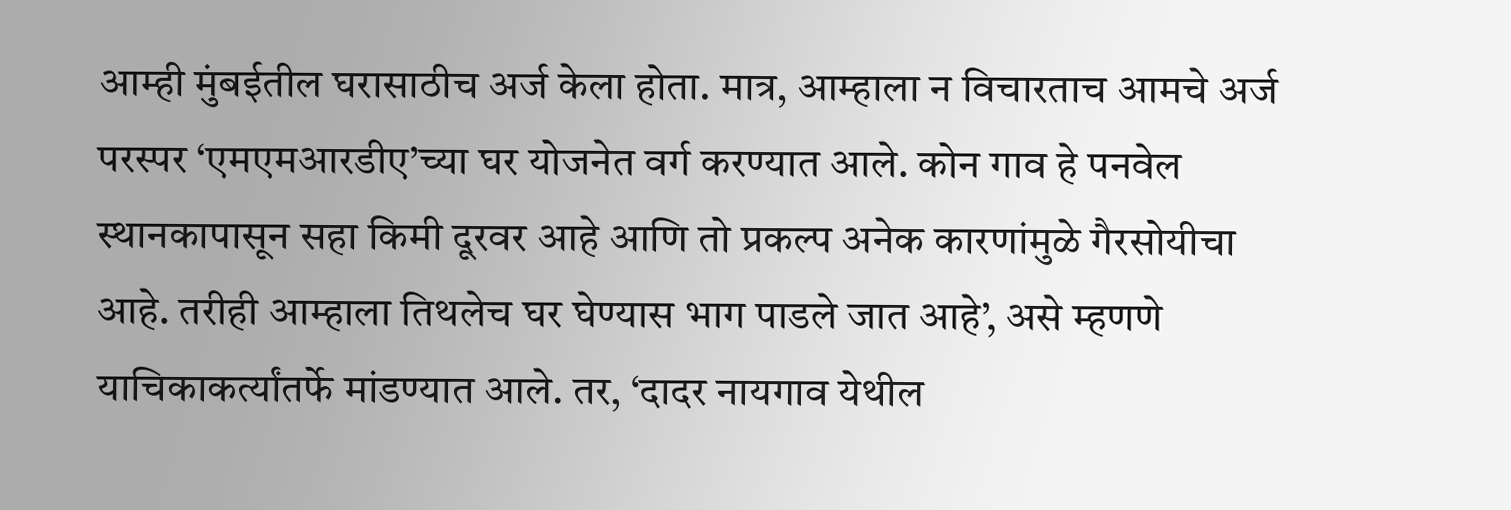आम्ही मुंबईतील घरासाठीच अर्ज केला होता. मात्र, आम्हाला न विचारताच आमचे अर्ज परस्पर ‘एमएमआरडीए’च्या घर योजनेत वर्ग करण्यात आले. कोन गाव हे पनवेल स्थानकापासून सहा किमी दूरवर आहे आणि तो प्रकल्प अनेक कारणांमुळे गैरसोयीचा आहे. तरीही आम्हाला तिथलेच घर घेण्यास भाग पाडले जात आहे’, असे म्हणणे याचिकाकर्त्यांतर्फे मांडण्यात आले. तर, ‘दादर नायगाव येथील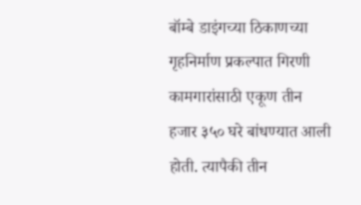बॉम्बे डाइंगच्या ठिकाणच्या गृहनिर्माण प्रकल्पात गिरणी कामगारांसाठी एकूण तीन हजार ३५० घरे बांधण्यात आली होती. त्यापैकी तीन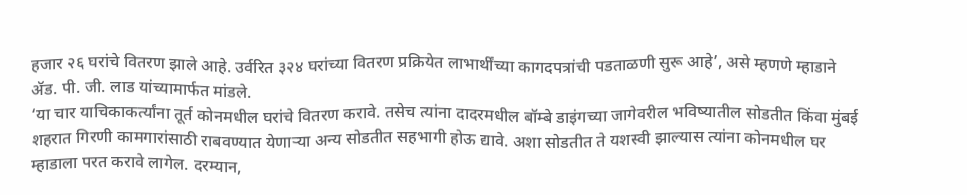हजार २६ घरांचे वितरण झाले आहे. उर्वरित ३२४ घरांच्या वितरण प्रक्रियेत लाभार्थींच्या कागदपत्रांची पडताळणी सुरू आहे’, असे म्हणणे म्हाडाने ॲड. पी. जी. लाड यांच्यामार्फत मांडले.
‘या चार याचिकाकर्त्यांना तूर्त कोनमधील घरांचे वितरण करावे. तसेच त्यांना दादरमधील बॉम्बे डाइंगच्या जागेवरील भविष्यातील सोडतीत किंवा मुंबई शहरात गिरणी कामगारांसाठी राबवण्यात येणाऱ्या अन्य सोडतीत सहभागी होऊ द्यावे. अशा सोडतीत ते यशस्वी झाल्यास त्यांना कोनमधील घर म्हाडाला परत करावे लागेल. दरम्यान,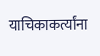याचिकाकर्त्यांना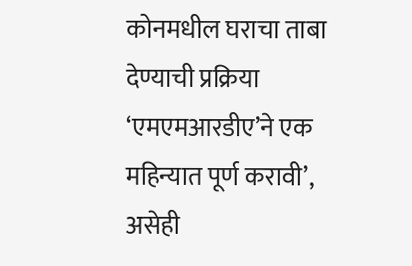कोनमधील घराचा ताबा देण्याची प्रक्रिया ‘एमएमआरडीए’ने एक महिन्यात पूर्ण करावी’, असेही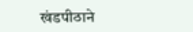खंडपीठाने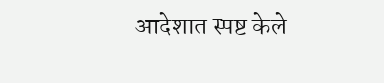आदेशात स्पष्ट केले